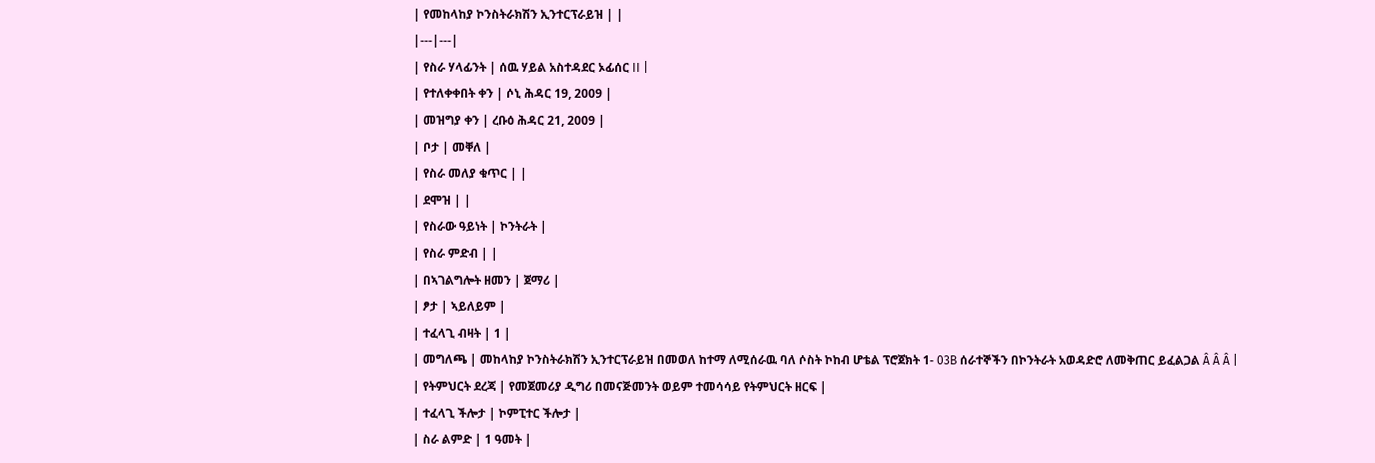| የመከላከያ ኮንስትራክሽን ኢንተርፕራይዝ | |
|---|---|
| የስራ ሃላፊንት | ሰዉ ሃይል አስተዳደር ኦፊሰር II |
| የተለቀቀበት ቀን | ሶኒ ሕዳር 19, 2009 |
| መዝግያ ቀን | ረቡዕ ሕዳር 21, 2009 |
| ቦታ | መቐለ |
| የስራ መለያ ቁጥር | |
| ደሞዝ | |
| የስራው ዓይነት | ኮንትራት |
| የስራ ምድብ | |
| በኣገልግሎት ዘመን | ጀማሪ |
| ፆታ | ኣይለይም |
| ተፈላጊ ብዛት | 1 |
| መግለጫ | መከላከያ ኮንስትራክሽን ኢንተርፕራይዝ በመወለ ከተማ ለሚሰራዉ ባለ ሶስት ኮከብ ሆቴል ፕሮጀክት 1- 03B ሰራተኞችን በኮንትራት አወዳድሮ ለመቅጠር ይፈልጋል Â Â Â |
| የትምህርት ደረጃ | የመጀመሪያ ዲግሪ በመናጅመንት ወይም ተመሳሳይ የትምህርት ዘርፍ |
| ተፈላጊ ችሎታ | ኮምፒተር ችሎታ |
| ስራ ልምድ | 1 ዓመት |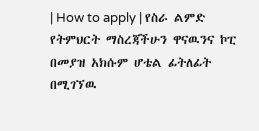| How to apply | የስራ ልምድ የትምህርት ማስረጃችሁን ዋናዉንና ኮፒ በመያዝ አክሱም ሆቴል ፊትለፊት በሚገኘዉ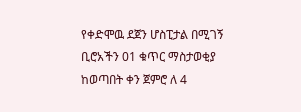የቀድሞዉ ደጀን ሆስፒታል በሚገኝ ቢሮአችን 01 ቁጥር ማስታወቂያ ከወጣበት ቀን ጀምሮ ለ 4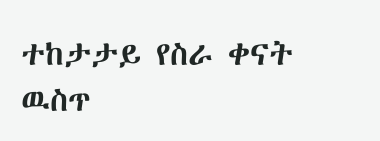ተከታታይ የስራ ቀናት ዉስጥ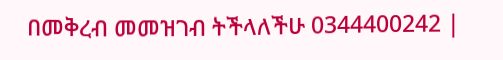በመቅረብ መመዝገብ ትችላለችሁ 0344400242 |